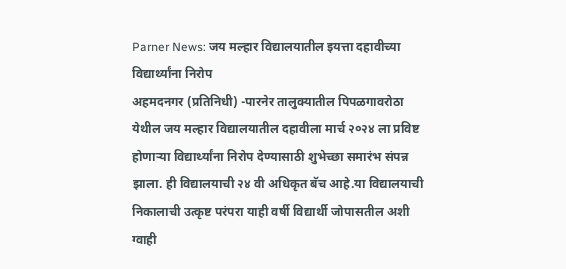Parner News: जय मल्हार विद्यालयातील इयत्ता दहावीच्या विद्यार्थ्यांना निरोप
अहमदनगर (प्रतिनिधी) -पारनेर तालुक्यातील पिपळगावरोठा येथील जय मल्हार विद्यालयातील दहावीला मार्च २०२४ ला प्रविष्ट होणाऱ्या विद्यार्थ्यांना निरोप देण्यासाठी शुभेच्छा समारंभ संपन्न झाला. ही विद्यालयाची २४ वी अधिकृत बॅच आहे.या विद्यालयाची निकालाची उत्कृष्ट परंपरा याही वर्षी विद्यार्थी जोपासतील अशी ग्वाही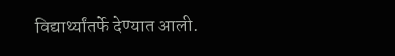विद्यार्थ्यांतर्फे देण्यात आली.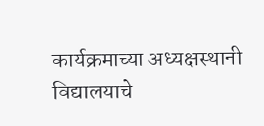कार्यक्रमाच्या अध्यक्षस्थानी विद्यालयाचे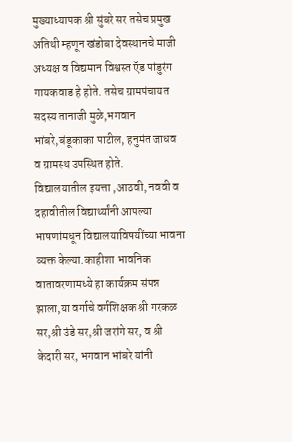मुख्याध्यापक श्री सुंबरे सर तसेच प्रमुख अतिथी म्हणून खंडोबा देवस्थानचे माजी अध्यक्ष व विद्यमान विश्वस्त ऍड पांडुरंग गायकवाड हे होते. तसेच ग्रामपंचायत सदस्य तानाजी मुळे,भगवान भांबरे,बंडूकाका पाटील, हनुमंत जाधव व ग्रामस्थ उपस्थित होते.
विद्यालयातील इयत्ता ,आठवी, नववी व दहावीतील विद्यार्थ्यांनी आपल्या भाषणांमधून विद्यालयाविषयींच्या भावना व्यक्त केल्या.काहीशा भावनिक वातावरणामध्ये हा कार्यक्रम संपन्न झाला,या वर्गाचे वर्गशिक्षक श्री गरकळ सर,श्री उंडे सर,श्री जरांगे सर, व श्री केदारी सर, भगवान भांबरे यांनी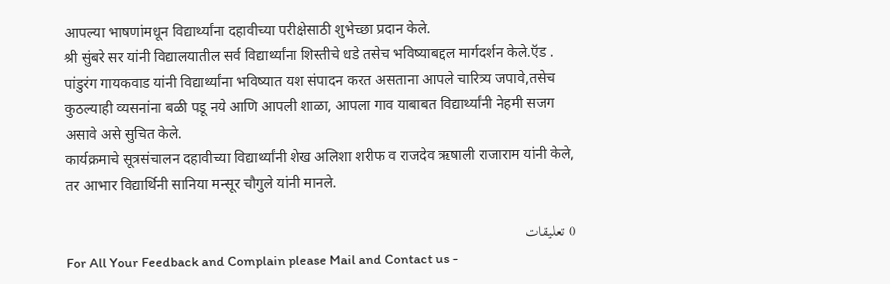आपल्या भाषणांमधून विद्यार्थ्यांना दहावीच्या परीक्षेसाठी शुभेच्छा प्रदान केले.
श्री सुंबरे सर यांनी विद्यालयातील सर्व विद्यार्थ्यांना शिस्तीचे धडे तसेच भविष्याबद्दल मार्गदर्शन केले.ऍड . पांडुरंग गायकवाड यांनी विद्यार्थ्यांना भविष्यात यश संपादन करत असताना आपले चारित्र्य जपावे,तसेच कुठल्याही व्यसनांना बळी पडू नये आणि आपली शाळा, आपला गाव याबाबत विद्यार्थ्यांनी नेहमी सजग असावे असे सुचित केले.
कार्यक्रमाचे सूत्रसंचालन दहावीच्या विद्यार्थ्यांनी शेख अलिशा शरीफ व राजदेव ऋषाली राजाराम यांनी केले, तर आभार विद्यार्थिनी सानिया मन्सूर चौगुले यांनी मानले.

0 تعليقات
For All Your Feedback and Complain please Mail and Contact us -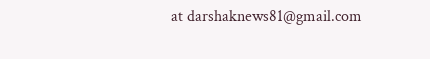at darshaknews81@gmail.com